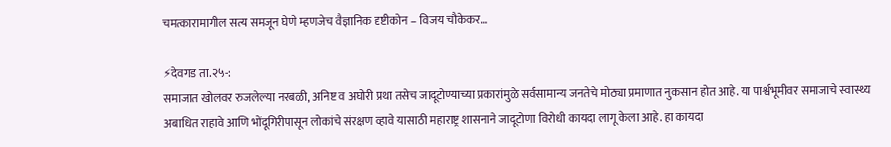चमत्कारामागील सत्य समजून घेणे म्हणजेच वैज्ञानिक दृष्टीकोन – विजय चौकेकर…

⚡देवगड ता.२५-:
समाजात खोलवर रुजलेल्या नरबळी, अनिष्ट व अघोरी प्रथा तसेच जादूटोण्याच्या प्रकारांमुळे सर्वसामान्य जनतेचे मोठ्या प्रमाणात नुकसान होत आहे. या पार्श्वभूमीवर समाजाचे स्वास्थ्य अबाधित राहावे आणि भोंदूगिरीपासून लोकांचे संरक्षण व्हावे यासाठी महाराष्ट्र शासनाने जादूटोणा विरोधी कायदा लागू केला आहे. हा कायदा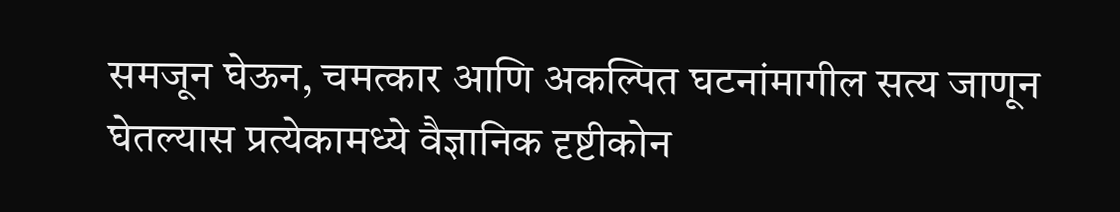समजून घेऊन, चमत्कार आणि अकल्पित घटनांमागील सत्य जाणून घेतल्यास प्रत्येकामध्ये वैज्ञानिक दृष्टीकोन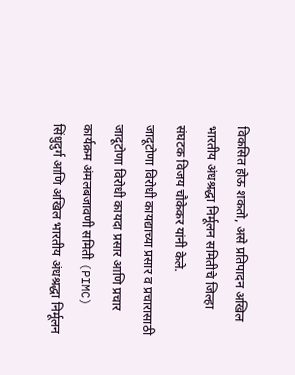विकसित होऊ शकतो, असे प्रतिपादन अखिल भारतीय अंधश्रद्धा निर्मूलन समितीचे जिल्हा संघटक विजय चौकेकर यांनी केले.
जादूटोणा विरोधी कायद्याच्या प्रसार व प्रचारासाठी जादूटोणा विरोधी कायदा प्रसार आणि प्रचार कार्यक्रम अंमलबजावणी समिती (PIMC) सिंधुदुर्ग आणि अखिल भारतीय अंधश्रद्धा निर्मूलन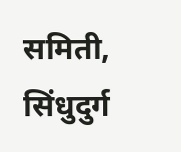समिती, सिंधुदुर्ग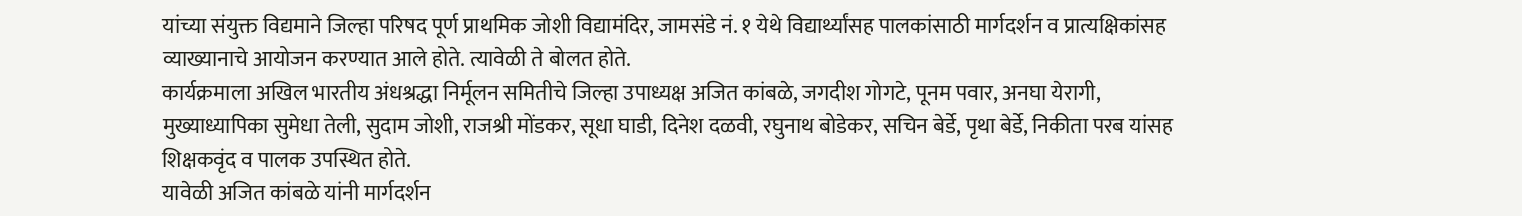यांच्या संयुक्त विद्यमाने जिल्हा परिषद पूर्ण प्राथमिक जोशी विद्यामंदिर, जामसंडे नं. १ येथे विद्यार्थ्यांसह पालकांसाठी मार्गदर्शन व प्रात्यक्षिकांसह व्याख्यानाचे आयोजन करण्यात आले होते. त्यावेळी ते बोलत होते.
कार्यक्रमाला अखिल भारतीय अंधश्रद्धा निर्मूलन समितीचे जिल्हा उपाध्यक्ष अजित कांबळे, जगदीश गोगटे, पूनम पवार, अनघा येरागी, मुख्याध्यापिका सुमेधा तेली, सुदाम जोशी, राजश्री मोंडकर, सूधा घाडी, दिनेश दळवी, रघुनाथ बोडेकर, सचिन बेर्डे, पृथा बेर्डे, निकीता परब यांसह शिक्षकवृंद व पालक उपस्थित होते.
यावेळी अजित कांबळे यांनी मार्गदर्शन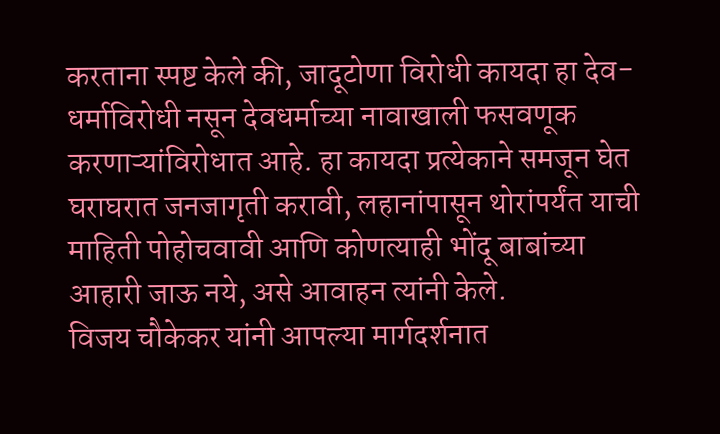करताना स्पष्ट केले की, जादूटोणा विरोधी कायदा हा देव-धर्माविरोधी नसून देवधर्माच्या नावाखाली फसवणूक करणाऱ्यांविरोधात आहे. हा कायदा प्रत्येकाने समजून घेत घराघरात जनजागृती करावी, लहानांपासून थोरांपर्यंत याची माहिती पोहोचवावी आणि कोणत्याही भोंदू बाबांच्या आहारी जाऊ नये, असे आवाहन त्यांनी केले.
विजय चौकेकर यांनी आपल्या मार्गदर्शनात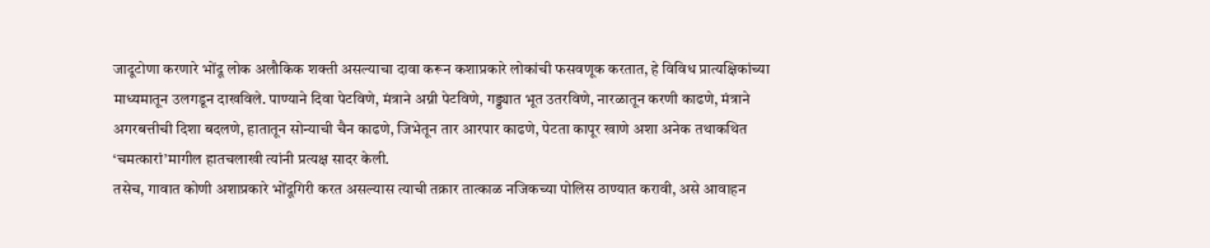जादूटोणा करणारे भोंदू लोक अलौकिक शक्ती असल्याचा दावा करून कशाप्रकारे लोकांची फसवणूक करतात, हे विविध प्रात्यक्षिकांच्या माध्यमातून उलगडून दाखविले. पाण्याने दिवा पेटविणे, मंत्राने अग्नी पेटविणे, गड्ड्यात भूत उतरविणे, नारळातून करणी काढणे, मंत्राने अगरबत्तीची दिशा बदलणे, हातातून सोन्याची चैन काढणे, जिभेतून तार आरपार काढणे, पेटता कापूर खाणे अशा अनेक तथाकथित ‘चमत्कारां’मागील हातचलाखी त्यांनी प्रत्यक्ष सादर केली.
तसेच, गावात कोणी अशाप्रकारे भोंदूगिरी करत असल्यास त्याची तक्रार तात्काळ नजिकच्या पोलिस ठाण्यात करावी, असे आवाहन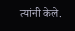त्यांनी केले.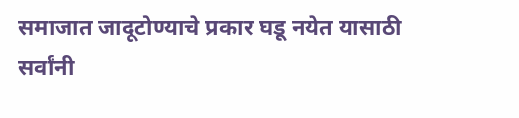समाजात जादूटोण्याचे प्रकार घडू नयेत यासाठी सर्वांनी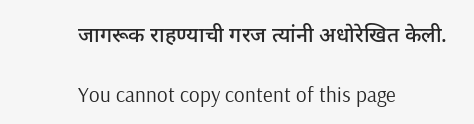जागरूक राहण्याची गरज त्यांनी अधोरेखित केली.

You cannot copy content of this page